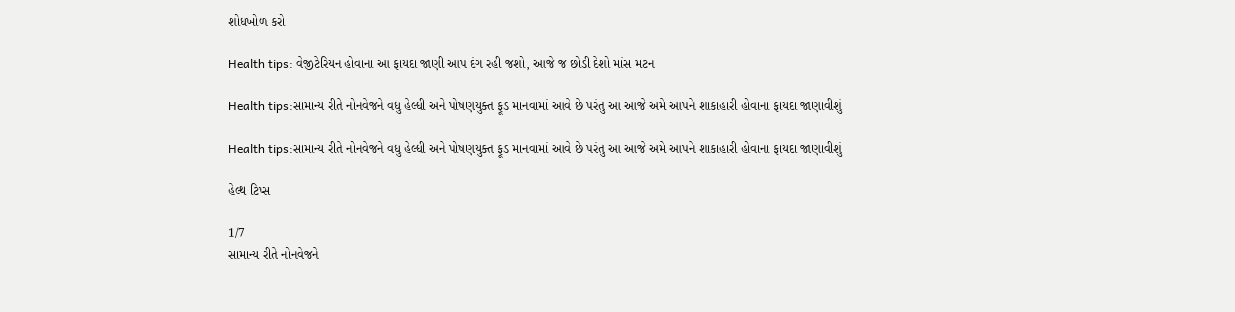શોધખોળ કરો

Health tips: વેજીટેરિયન હોવાના આ ફાયદા જાણી આપ દંગ રહી જશો, આજે જ છોડી દેશો માંસ મટન

Health tips:સામાન્ય રીતે નોનવેજને વધુ હેલ્ધી અને પોષણયુક્ત ફૂડ માનવામાં આવે છે પરંતુ આ આજે અમે આપને શાકાહારી હોવાના ફાયદા જાણાવીશું

Health tips:સામાન્ય રીતે નોનવેજને વધુ હેલ્ધી અને પોષણયુક્ત ફૂડ માનવામાં આવે છે પરંતુ આ આજે અમે આપને શાકાહારી હોવાના ફાયદા જાણાવીશું

હેલ્થ ટિપ્સ

1/7
સામાન્ય રીતે નોનવેજને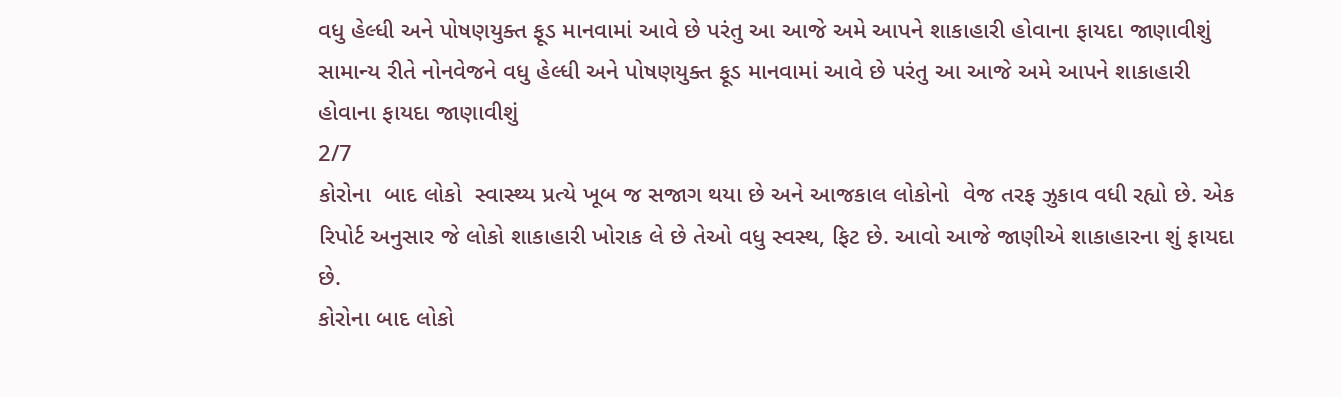વધુ હેલ્ધી અને પોષણયુક્ત ફૂડ માનવામાં આવે છે પરંતુ આ આજે અમે આપને શાકાહારી હોવાના ફાયદા જાણાવીશું
સામાન્ય રીતે નોનવેજને વધુ હેલ્ધી અને પોષણયુક્ત ફૂડ માનવામાં આવે છે પરંતુ આ આજે અમે આપને શાકાહારી હોવાના ફાયદા જાણાવીશું
2/7
કોરોના  બાદ લોકો  સ્વાસ્થ્ય પ્રત્યે ખૂબ જ સજાગ થયા છે અને આજકાલ લોકોનો  વેજ તરફ ઝુકાવ વધી રહ્યો છે. એક રિપોર્ટ અનુસાર જે લોકો શાકાહારી ખોરાક લે છે તેઓ વધુ સ્વસ્થ, ફિટ છે. આવો આજે જાણીએ શાકાહારના શું ફાયદા છે.
કોરોના બાદ લોકો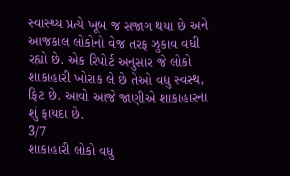સ્વાસ્થ્ય પ્રત્યે ખૂબ જ સજાગ થયા છે અને આજકાલ લોકોનો વેજ તરફ ઝુકાવ વધી રહ્યો છે. એક રિપોર્ટ અનુસાર જે લોકો શાકાહારી ખોરાક લે છે તેઓ વધુ સ્વસ્થ, ફિટ છે. આવો આજે જાણીએ શાકાહારના શું ફાયદા છે.
3/7
શાકાહારી લોકો વધુ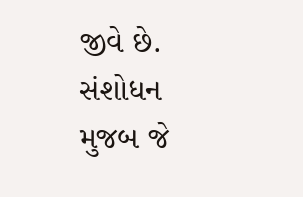જીવે છે. સંશોધન મુજબ જે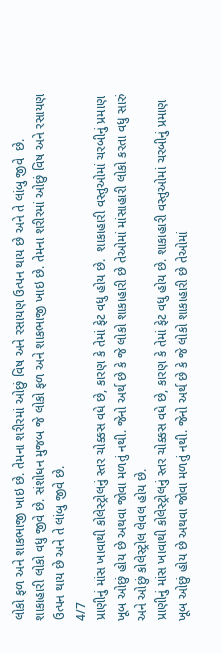લોકો ફળ અને શાકભાજી ખાઇ છે. તેમના શરીરમાં ઓછું વિષ અને રસાયણ ઉત્પન થાય છે અને તે લાંબુ જીવે  છે.
શાકાહારી લોકો વધુ જીવે છે. સંશોધન મુજબ જે લોકો ફળ અને શાકભાજી ખાઇ છે. તેમના શરીરમાં ઓછું વિષ અને રસાયણ ઉત્પન થાય છે અને તે લાંબુ જીવે છે.
4/7
પ્રાણીનું માંસ ખાવાથી કોલેસ્ટ્રોલનું સ્તર ચોક્કસ વધે છે, કારણ કે તેમાં ફેટ વધુ હોય છે.  શાકાહારી વસ્તુઓમાં ચરબીનું પ્રમાણ ખૂબ ઓછું હોય છે અથવા જોવા મળતું નથી. જેનો અર્થ છે કે જે લોકો શાકાહારી છે તેઓમાં માંસાહારી લોકો કરતા વધુ સારું અને ઓછું કોલેસ્ટ્રોલ લેવલ હોય છે.
પ્રાણીનું માંસ ખાવાથી કોલેસ્ટ્રોલનું સ્તર ચોક્કસ વધે છે, કારણ કે તેમાં ફેટ વધુ હોય છે. શાકાહારી વસ્તુઓમાં ચરબીનું પ્રમાણ ખૂબ ઓછું હોય છે અથવા જોવા મળતું નથી. જેનો અર્થ છે કે જે લોકો શાકાહારી છે તેઓમાં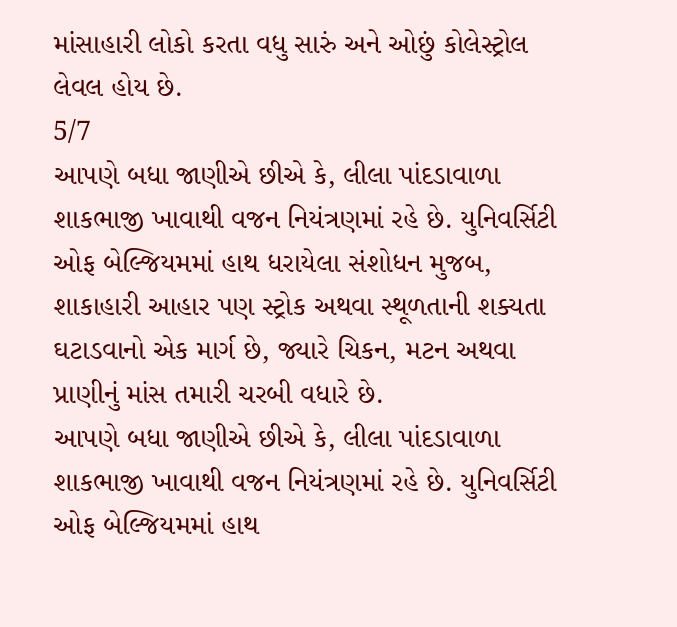માંસાહારી લોકો કરતા વધુ સારું અને ઓછું કોલેસ્ટ્રોલ લેવલ હોય છે.
5/7
આપણે બધા જાણીએ છીએ કે, લીલા પાંદડાવાળા શાકભાજી ખાવાથી વજન નિયંત્રણમાં રહે છે. યુનિવર્સિટી ઓફ બેલ્જિયમમાં હાથ ધરાયેલા સંશોધન મુજબ, શાકાહારી આહાર પણ સ્ટ્રોક અથવા સ્થૂળતાની શક્યતા ઘટાડવાનો એક માર્ગ છે, જ્યારે ચિકન, મટન અથવા પ્રાણીનું માંસ તમારી ચરબી વધારે છે.
આપણે બધા જાણીએ છીએ કે, લીલા પાંદડાવાળા શાકભાજી ખાવાથી વજન નિયંત્રણમાં રહે છે. યુનિવર્સિટી ઓફ બેલ્જિયમમાં હાથ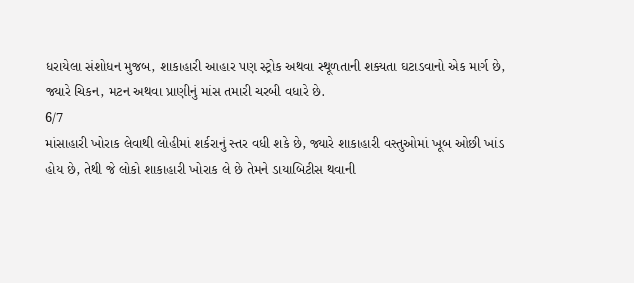ધરાયેલા સંશોધન મુજબ, શાકાહારી આહાર પણ સ્ટ્રોક અથવા સ્થૂળતાની શક્યતા ઘટાડવાનો એક માર્ગ છે, જ્યારે ચિકન, મટન અથવા પ્રાણીનું માંસ તમારી ચરબી વધારે છે.
6/7
માંસાહારી ખોરાક લેવાથી લોહીમાં શર્કરાનું સ્તર વધી શકે છે, જ્યારે શાકાહારી વસ્તુઓમાં ખૂબ ઓછી ખાંડ હોય છે, તેથી જે લોકો શાકાહારી ખોરાક લે છે તેમને ડાયાબિટીસ થવાની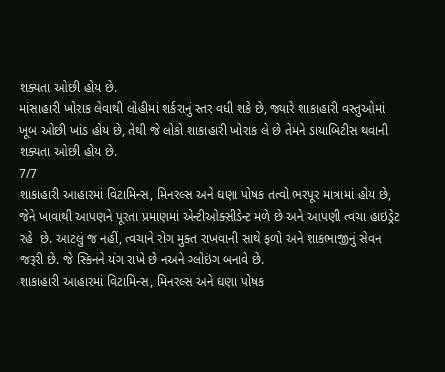શક્યતા ઓછી હોય છે.
માંસાહારી ખોરાક લેવાથી લોહીમાં શર્કરાનું સ્તર વધી શકે છે, જ્યારે શાકાહારી વસ્તુઓમાં ખૂબ ઓછી ખાંડ હોય છે, તેથી જે લોકો શાકાહારી ખોરાક લે છે તેમને ડાયાબિટીસ થવાની શક્યતા ઓછી હોય છે.
7/7
શાકાહારી આહારમાં વિટામિન્સ, મિનરલ્સ અને ઘણા પોષક તત્વો ભરપૂર માત્રામાં હોય છે, જેને ખાવાથી આપણને પૂરતા પ્રમાણમાં એન્ટીઓક્સીડેન્ટ મળે છે અને આપણી ત્વચા હાઇડ્રેટ રહે  છે. આટલું જ નહીં, ત્વચાને રોગ મુક્ત રાખવાની સાથે ફળો અને શાકભાજીનું સેવન જરૂરી છે. જે સ્કિનને યંગ રાખે છે નઅને ગ્લોઇંગ બનાવે છે.
શાકાહારી આહારમાં વિટામિન્સ, મિનરલ્સ અને ઘણા પોષક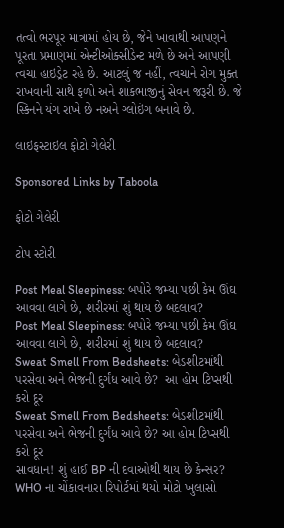તત્વો ભરપૂર માત્રામાં હોય છે, જેને ખાવાથી આપણને પૂરતા પ્રમાણમાં એન્ટીઓક્સીડેન્ટ મળે છે અને આપણી ત્વચા હાઇડ્રેટ રહે છે. આટલું જ નહીં, ત્વચાને રોગ મુક્ત રાખવાની સાથે ફળો અને શાકભાજીનું સેવન જરૂરી છે. જે સ્કિનને યંગ રાખે છે નઅને ગ્લોઇંગ બનાવે છે.

લાઇફસ્ટાઇલ ફોટો ગેલેરી

Sponsored Links by Taboola

ફોટો ગેલેરી

ટોપ સ્ટોરી

Post Meal Sleepiness: બપોરે જમ્યા પછી કેમ ઊંઘ આવવા લાગે છે, શરીરમાં શું થાય છે બદલાવ?
Post Meal Sleepiness: બપોરે જમ્યા પછી કેમ ઊંઘ આવવા લાગે છે, શરીરમાં શું થાય છે બદલાવ?
Sweat Smell From Bedsheets: બેડશીટમાંથી પરસેવા અને ભેજની દુર્ગંધ આવે છે?  આ હોમ ટિપ્સથી કરો દૂર
Sweat Smell From Bedsheets: બેડશીટમાંથી પરસેવા અને ભેજની દુર્ગંધ આવે છે? આ હોમ ટિપ્સથી કરો દૂર
સાવધાન! શું હાઈ BP ની દવાઓથી થાય છે કેન્સર? WHO ના ચોંકાવનારા રિપોર્ટમાં થયો મોટો ખુલાસો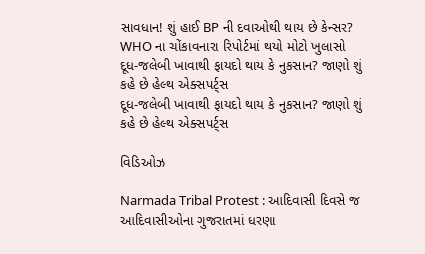સાવધાન! શું હાઈ BP ની દવાઓથી થાય છે કેન્સર? WHO ના ચોંકાવનારા રિપોર્ટમાં થયો મોટો ખુલાસો
દૂધ-જલેબી ખાવાથી ફાયદો થાય કે નુકસાન? જાણો શું કહે છે હેલ્થ એક્સપર્ટ્સ
દૂધ-જલેબી ખાવાથી ફાયદો થાય કે નુકસાન? જાણો શું કહે છે હેલ્થ એક્સપર્ટ્સ

વિડિઓઝ

Narmada Tribal Protest : આદિવાસી દિવસે જ આદિવાસીઓના ગુજરાતમાં ધરણા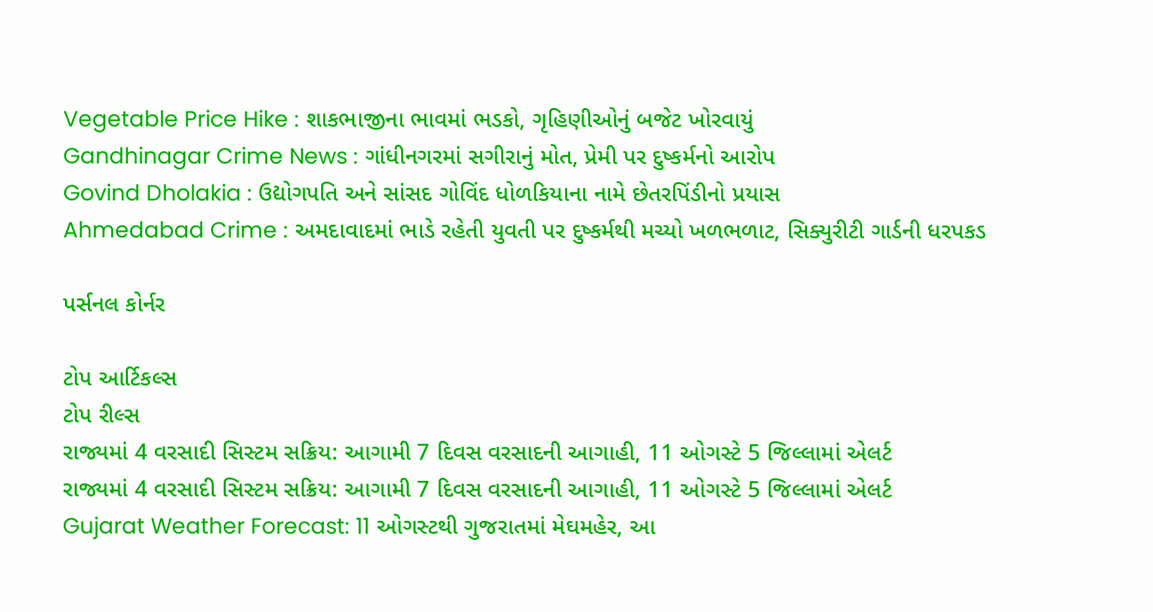Vegetable Price Hike : શાકભાજીના ભાવમાં ભડકો, ગૃહિણીઓનું બજેટ ખોરવાયું
Gandhinagar Crime News : ગાંધીનગરમાં સગીરાનું મોત, પ્રેમી પર દુષ્કર્મનો આરોપ
Govind Dholakia : ઉદ્યોગપતિ અને સાંસદ ગોવિંદ ધોળકિયાના નામે છેતરપિંડીનો પ્રયાસ
Ahmedabad Crime : અમદાવાદમાં ભાડે રહેતી યુવતી પર દુષ્કર્મથી મચ્યો ખળભળાટ, સિક્યુરીટી ગાર્ડની ધરપકડ

પર્સનલ કોર્નર

ટોપ આર્ટિકલ્સ
ટોપ રીલ્સ
રાજ્યમાં 4 વરસાદી સિસ્ટમ સક્રિય: આગામી 7 દિવસ વરસાદની આગાહી, 11 ઓગસ્ટે 5 જિલ્લામાં એલર્ટ
રાજ્યમાં 4 વરસાદી સિસ્ટમ સક્રિય: આગામી 7 દિવસ વરસાદની આગાહી, 11 ઓગસ્ટે 5 જિલ્લામાં એલર્ટ
Gujarat Weather Forecast: 11 ઓગસ્ટથી ગુજરાતમાં મેઘમહેર, આ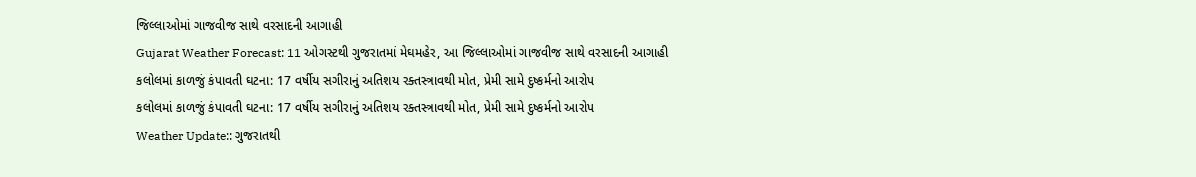જિલ્લાઓમાં ગાજવીજ સાથે વરસાદની આગાહી
Gujarat Weather Forecast: 11 ઓગસ્ટથી ગુજરાતમાં મેઘમહેર, આ જિલ્લાઓમાં ગાજવીજ સાથે વરસાદની આગાહી
કલોલમાં કાળજું કંપાવતી ઘટના: 17 વર્ષીય સગીરાનું અતિશય રક્તસ્ત્રાવથી મોત, પ્રેમી સામે દુષ્કર્મનો આરોપ
કલોલમાં કાળજું કંપાવતી ઘટના: 17 વર્ષીય સગીરાનું અતિશય રક્તસ્ત્રાવથી મોત, પ્રેમી સામે દુષ્કર્મનો આરોપ
Weather Update:: ગુજરાતથી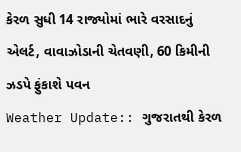કેરળ સુધી 14 રાજ્યોમાં ભારે વરસાદનું એલર્ટ, વાવાઝોડાની ચેતવણી, 60 કિમીની ઝડપે ફુંકાશે પવન
Weather Update:: ગુજરાતથી કેરળ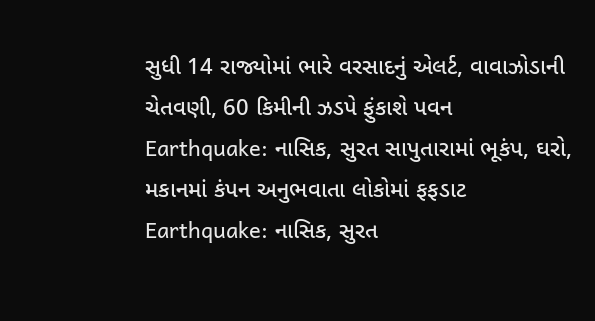સુધી 14 રાજ્યોમાં ભારે વરસાદનું એલર્ટ, વાવાઝોડાની ચેતવણી, 60 કિમીની ઝડપે ફુંકાશે પવન
Earthquake: નાસિક, સુરત સાપુતારામાં ભૂકંપ, ઘરો, મકાનમાં કંપન અનુભવાતા લોકોમાં ફફડાટ
Earthquake: નાસિક, સુરત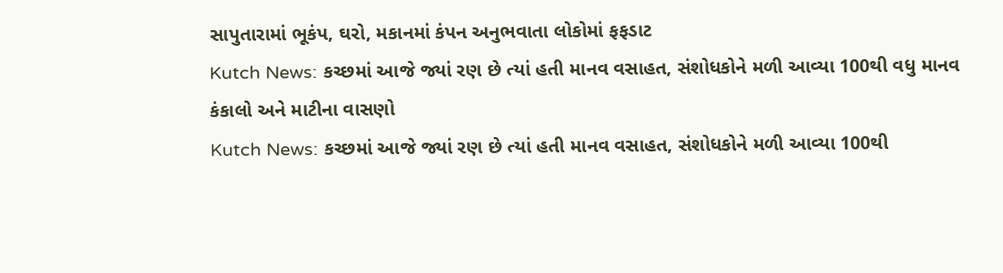સાપુતારામાં ભૂકંપ, ઘરો, મકાનમાં કંપન અનુભવાતા લોકોમાં ફફડાટ
Kutch News: કચ્છમાં આજે જ્યાં રણ છે ત્યાં હતી માનવ વસાહત, સંશોધકોને મળી આવ્યા 100થી વધુ માનવ કંકાલો અને માટીના વાસણો
Kutch News: કચ્છમાં આજે જ્યાં રણ છે ત્યાં હતી માનવ વસાહત, સંશોધકોને મળી આવ્યા 100થી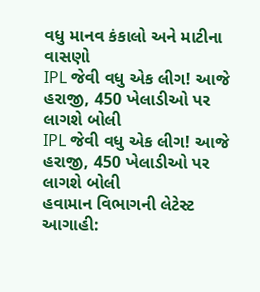વધુ માનવ કંકાલો અને માટીના વાસણો
IPL જેવી વધુ એક લીગ! આજે હરાજી, 450 ખેલાડીઓ પર લાગશે બોલી
IPL જેવી વધુ એક લીગ! આજે હરાજી, 450 ખેલાડીઓ પર લાગશે બોલી
હવામાન વિભાગની લેટેસ્ટ આગાહી: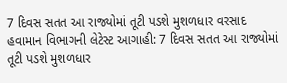7 દિવસ સતત આ રાજ્યોમાં તૂટી પડશે મુશળધાર વરસાદ
હવામાન વિભાગની લેટેસ્ટ આગાહી: 7 દિવસ સતત આ રાજ્યોમાં તૂટી પડશે મુશળધાર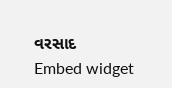વરસાદ
Embed widget